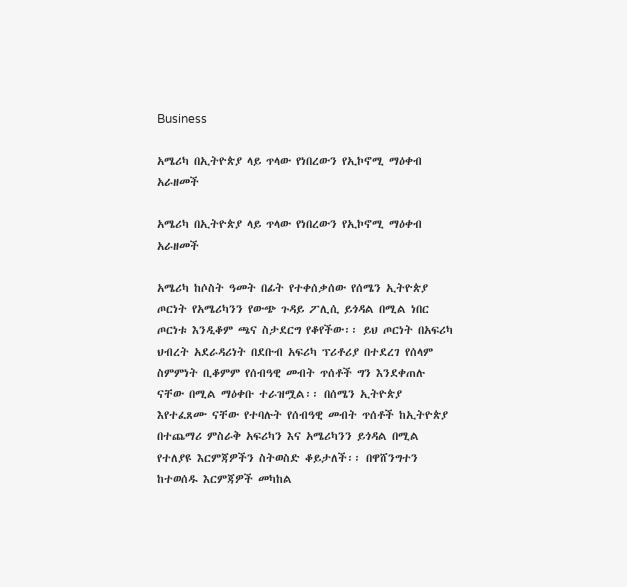Business

አሜሪካ በኢትዮጵያ ላይ ጥላው የነበረውን የኢኮኖሚ ማዕቀብ አራዘመች

አሜሪካ በኢትዮጵያ ላይ ጥላው የነበረውን የኢኮኖሚ ማዕቀብ አራዘመች

አሜሪካ ከሶስት ዓመት በፊት የተቀሰቃሰው የሰሜን ኢትዮጵያ ጦርነት የአሜሪካንን የውጭ ጉዳይ ፖሊሲ ይጎዳል በሚል ነበር ጦርነቱ እንዲቆም ጫና ስታደርግ የቆየችው፡፡ ይህ ጦርነት በአፍሪካ ህብረት አደራዳሪነት በደቡብ አፍሪካ ፕሪቶሪያ በተደረገ የሰላም ስምምነት ቢቆምም የሰብዓዊ መብት ጥሰቶች ግን እንደቀጠሉ ናቸው በሚል ማዕቀቡ ተራዝሟል፡፡ በሰሜን ኢትዮጵያ እየተፈጸሙ ናቸው የተባሉት የሰብዓዊ መብት ጥሰቶች ከኢትዮጵያ በተጨማሪ ምስራቅ አፍሪካን እና አሜሪካንን ይጎዳል በሚል የተለያዩ እርምጃዎችን ስትወስድ ቆይታለች፡፡ በዋሸንግተን ከተወሰዱ እርምጃዎች መካከል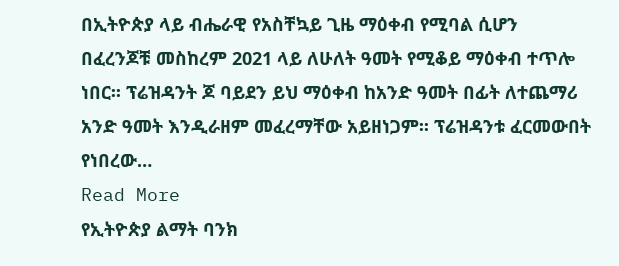በኢትዮጵያ ላይ ብሔራዊ የአስቸኳይ ጊዜ ማዕቀብ የሚባል ሲሆን በፈረንጆቹ መስከረም 2021 ላይ ለሁለት ዓመት የሚቆይ ማዕቀብ ተጥሎ ነበር፡፡ ፕሬዝዳንት ጆ ባይደን ይህ ማዕቀብ ከአንድ ዓመት በፊት ለተጨማሪ አንድ ዓመት እንዲራዘም መፈረማቸው አይዘነጋም፡፡ ፕሬዝዳንቱ ፈርመውበት የነበረው…
Read More
የኢትዮጵያ ልማት ባንክ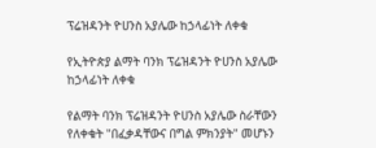ፕሬዝዳንት ዮሀንስ አያሌው ከኃላፊነት ለቀቁ

የኢትዮጵያ ልማት ባንክ ፕሬዝዳንት ዮሀንስ አያሌው ከኃላፊነት ለቀቁ

የልማት ባንክ ፕሬዝዳንት ዮሀንስ አያሌው ስራቸውን የለቀቁት "በፈቃዳቸውና በግል ምክንያት" መሆኑን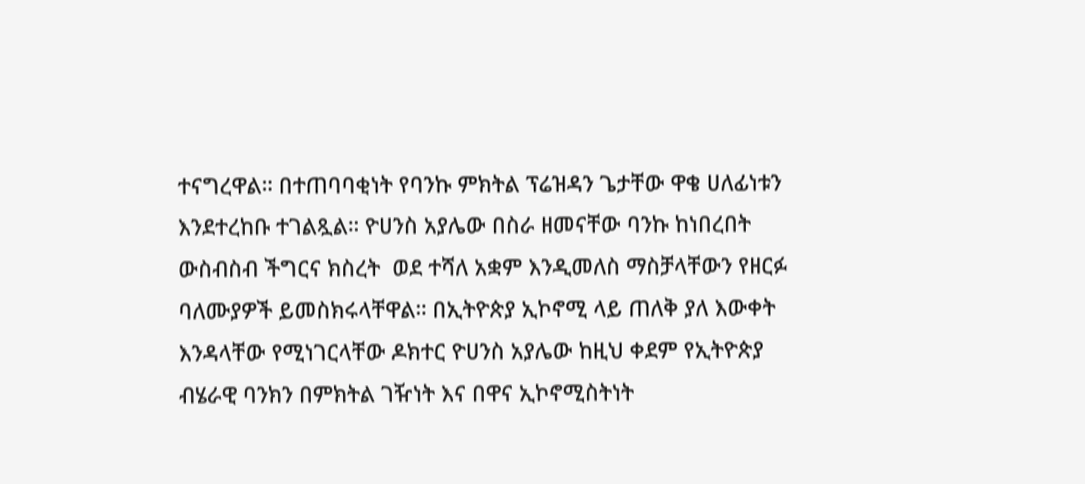ተናግረዋል። በተጠባባቂነት የባንኩ ምክትል ፕሬዝዳን ጌታቸው ዋቄ ሀለፊነቱን እንደተረከቡ ተገልጿል። ዮሀንስ አያሌው በስራ ዘመናቸው ባንኩ ከነበረበት ውስብስብ ችግርና ክስረት  ወደ ተሻለ አቋም እንዲመለስ ማስቻላቸውን የዘርፉ ባለሙያዎች ይመስክሩላቸዋል። በኢትዮጵያ ኢኮኖሚ ላይ ጠለቅ ያለ እውቀት እንዳላቸው የሚነገርላቸው ዶክተር ዮሀንስ አያሌው ከዚህ ቀደም የኢትዮጵያ ብሄራዊ ባንክን በምክትል ገዥነት እና በዋና ኢኮኖሚስትነት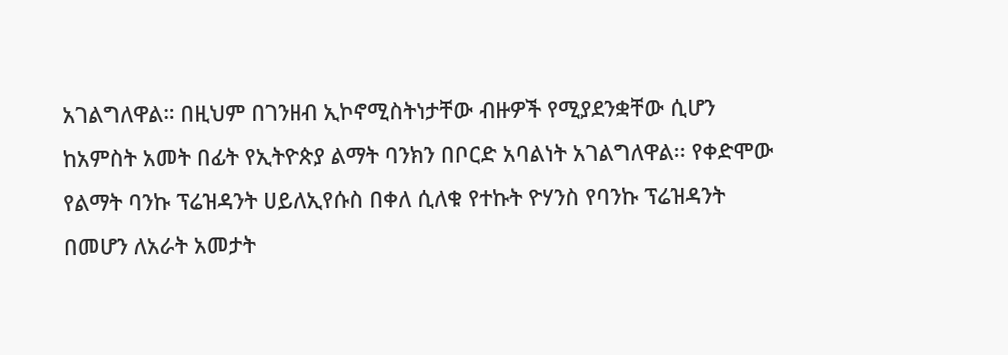አገልግለዋል። በዚህም በገንዘብ ኢኮኖሚስትነታቸው ብዙዎች የሚያደንቋቸው ሲሆን ከአምስት አመት በፊት የኢትዮጵያ ልማት ባንክን በቦርድ አባልነት አገልግለዋል፡፡ የቀድሞው የልማት ባንኩ ፕሬዝዳንት ሀይለኢየሱስ በቀለ ሲለቁ የተኩት ዮሃንስ የባንኩ ፕሬዝዳንት በመሆን ለአራት አመታት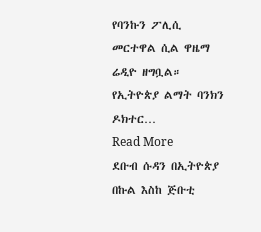የባንኩን ፖሊሲ  መርተዋል ሲል ዋዜማ ሬዲዮ ዘግቧል። የኢትዮጵያ ልማት ባንክን ዶክተር…
Read More
ደቡብ ሱዳን በኢትዮጵያ በኩል እስከ ጅቡቲ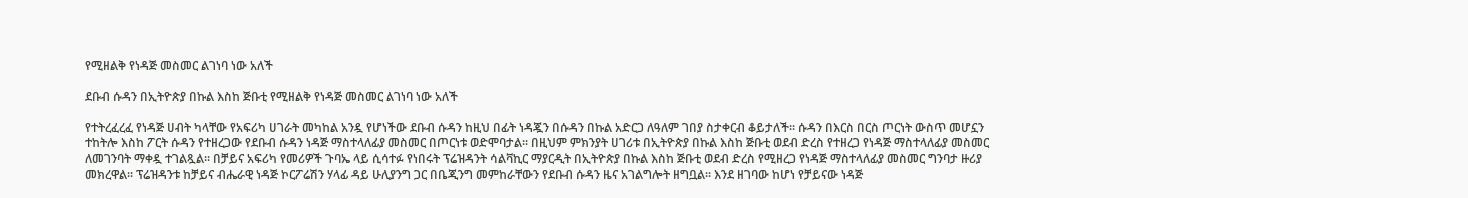የሚዘልቅ የነዳጅ መስመር ልገነባ ነው አለች

ደቡብ ሱዳን በኢትዮጵያ በኩል እስከ ጅቡቲ የሚዘልቅ የነዳጅ መስመር ልገነባ ነው አለች

የተትረፈረፈ የነዳጅ ሀብት ካላቸው የአፍሪካ ሀገራት መካከል አንዷ የሆነችው ደቡብ ሱዳን ከዚህ በፊት ነዳጇን በሱዳን በኩል አድርጋ ለዓለም ገበያ ስታቀርብ ቆይታለች፡፡ ሱዳን በእርስ በርስ ጦርነት ውስጥ መሆኗን ተከትሎ እስከ ፖርት ሱዳን የተዘረጋው የደቡብ ሱዳን ነዳጅ ማስተላለፊያ መስመር በጦርነቱ ወድሞባታል፡፡ በዚህም ምክንያት ሀገሪቱ በኢትዮጵያ በኩል እስከ ጅቡቲ ወደብ ድረስ የተዘረጋ የነዳጅ ማስተላለፊያ መስመር ለመገንባት ማቀዷ ተገልጿል፡፡ በቻይና አፍሪካ የመሪዎች ጉባኤ ላይ ሲሳተፉ የነበሩት ፕሬዝዳንት ሳልቫኪር ማያርዲት በኢትዮጵያ በኩል እስከ ጅቡቲ ወደብ ድረስ የሚዘረጋ የነዳጅ ማስተላለፊያ መስመር ግንባታ ዙሪያ መክረዋል፡፡ ፕሬዝዳንቱ ከቻይና ብሔራዊ ነዳጅ ኮርፖሬሽን ሃላፊ ዳይ ሁሊያንግ ጋር በቤጂንግ መምከራቸውን የደቡብ ሱዳን ዜና አገልግሎት ዘግቧል፡፡ እንደ ዘገባው ከሆነ የቻይናው ነዳጅ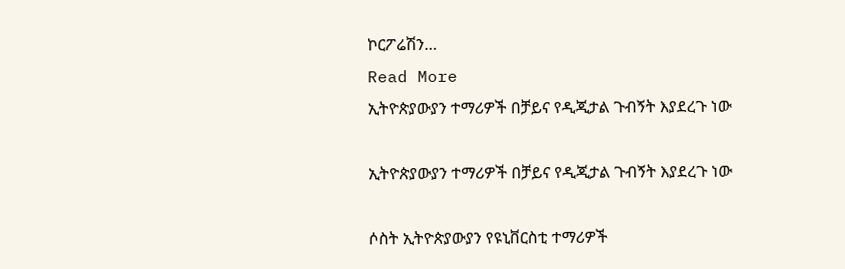ኮርፖሬሽን…
Read More
ኢትዮጵያውያን ተማሪዎች በቻይና የዲጂታል ጉብኝት እያደረጉ ነው

ኢትዮጵያውያን ተማሪዎች በቻይና የዲጂታል ጉብኝት እያደረጉ ነው

ሶስት ኢትዮጵያውያን የዩኒቨርስቲ ተማሪዎች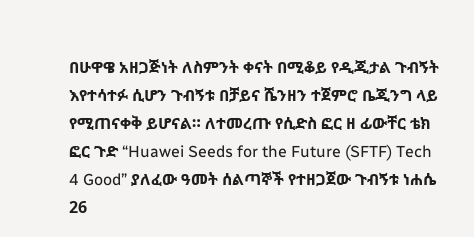በሁዋዌ አዘጋጅነት ለስምንት ቀናት በሚቆይ የዲጂታል ጉብኝት እየተሳተፉ ሲሆን ጉብኝቱ በቻይና ሼንዘን ተጀምሮ ቤጂንግ ላይ የሚጠናቀቅ ይሆናል። ለተመረጡ የሲድስ ፎር ዘ ፊውቸር ቴክ ፎር ጉድ “Huawei Seeds for the Future (SFTF) Tech 4 Good” ያለፈው ዓመት ሰልጣኞች የተዘጋጀው ጉብኝቱ ነሐሴ 26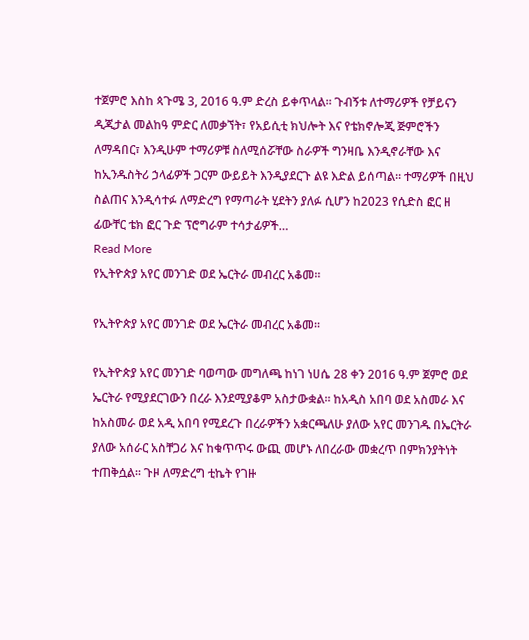ተጀምሮ እስከ ጳጉሜ 3, 2016 ዓ.ም ድረስ ይቀጥላል። ጉብኝቱ ለተማሪዎች የቻይናን ዲጂታል መልከዓ ምድር ለመቃኘት፣ የአይሲቲ ክህሎት እና የቴክኖሎጂ ጅምሮችን ለማዳበር፣ እንዲሁም ተማሪዎቹ ስለሚሰሯቸው ስራዎች ግንዛቤ እንዲኖራቸው እና ከኢንዱስትሪ ኃላፊዎች ጋርም ውይይት እንዲያደርጉ ልዩ እድል ይሰጣል። ተማሪዎች በዚህ ስልጠና እንዲሳተፉ ለማድረግ የማጣራት ሂደትን ያለፉ ሲሆን ከ2023 የሲድስ ፎር ዘ ፊውቸር ቴክ ፎር ጉድ ፕሮግራም ተሳታፊዎች…
Read More
የኢትዮጵያ አየር መንገድ ወደ ኤርትራ መብረር አቆመ፡፡

የኢትዮጵያ አየር መንገድ ወደ ኤርትራ መብረር አቆመ፡፡

የኢትዮጵያ አየር መንገድ ባወጣው መግለጫ ከነገ ነሀሴ 28 ቀን 2016 ዓ.ም ጀምሮ ወደ ኤርትራ የሚያደርገውን በረራ እንደሚያቆም አስታውቋል፡፡ ከአዲስ አበባ ወደ አስመራ እና ከአስመራ ወደ አዲ አበባ የሚደረጉ በረራዎችን አቋርጫለሁ ያለው አየር መንገዱ በኤርትራ ያለው አሰራር አስቸጋሪ እና ከቁጥጥሩ ውጪ መሆኑ ለበረራው መቋረጥ በምክንያትነት ተጠቅሷል፡፡ ጉዞ ለማድረግ ቲኬት የገዙ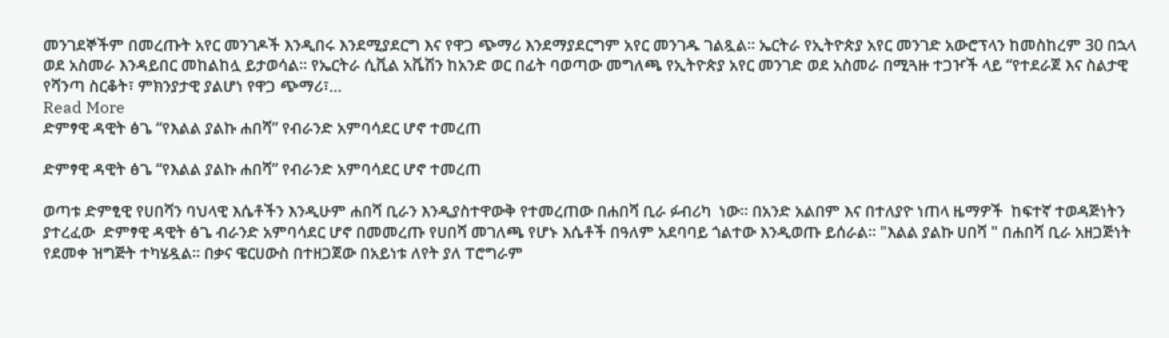መንገደኞችም በመረጡት አየር መንገዶች እንዲበሩ እንደሚያደርግ እና የዋጋ ጭማሪ እንደማያደርግም አየር መንገዱ ገልጿል፡፡ ኤርትራ የኢትዮጵያ አየር መንገድ አውሮፕላን ከመስከረም 30 በኋላ ወደ አስመራ እንዳይበር መከልከሏ ይታወሳል፡፡ የኤርትራ ሲቪል አቬሽን ከአንድ ወር በፊት ባወጣው መግለጫ የኢትዮጵያ አየር መንገድ ወደ አስመራ በሚጓዙ ተጋዦች ላይ “የተደራጀ እና ስልታዊ የሻንጣ ስርቆት፣ ምክንያታዊ ያልሆነ የዋጋ ጭማሪ፣…
Read More
ድምፃዊ ዳዊት ፅጌ “የእልል ያልኩ ሐበሻ” የብራንድ አምባሳደር ሆኖ ተመረጠ

ድምፃዊ ዳዊት ፅጌ “የእልል ያልኩ ሐበሻ” የብራንድ አምባሳደር ሆኖ ተመረጠ

ወጣቱ ድምፂዊ የሀበሻን ባህላዊ እሴቶችን እንዲሁም ሐበሻ ቢራን እንዲያስተዋውቅ የተመረጠው በሐበሻ ቢራ ፉብሪካ  ነው። በአንድ አልበም እና በተለያዮ ነጠላ ዜማዎች  ከፍተኛ ተወዳጅነትን ያተረፈው  ድምፃዊ ዳዊት ፅጌ ብራንድ አምባሳደር ሆኖ በመመረጡ የሀበሻ መገለጫ የሆኑ እሴቶች በዓለም አደባባይ ጎልተው እንዲወጡ ይሰራል። "እልል ያልኩ ሀበሻ " በሐበሻ ቢራ አዘጋጅነት የደመቀ ዝግጅት ተካሄዷል። በቃና ዌርሀውስ በተዘጋጀው በአይነቱ ለየት ያለ ፐሮግራም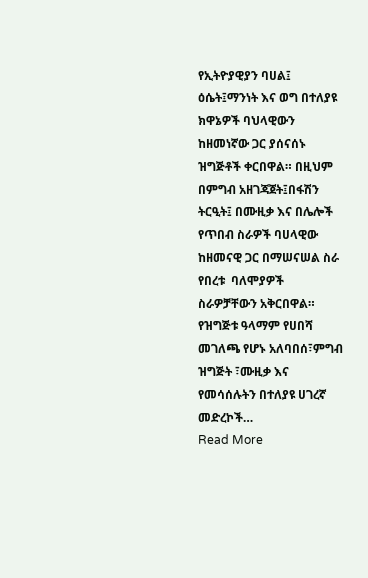የኢትዮያዊያን ባሀል፤ ዕሴት፤ማንነት እና ወግ በተለያዩ ክዋኔዎች ባህላዊውን ከዘመነኛው ጋር ያሰናሰኑ ዝግጅቶች ቀርበዋል። በዚህም በምግብ አዘገጃጀት፤በፋሽን ትርዒት፤ በሙዚቃ እና በሌሎች የጥበብ ስራዎች ባሀላዊው ከዘመናዊ ጋር በማሠናሠል ስራ የበረቱ  ባለሞያዎች ስራዎቻቸውን አቅርበዋል። የዝግጅቱ ዓላማም የሀበሻ መገለጫ የሆኑ አለባበሰ፣ምግብ ዝግጅት ፣ሙዚቃ እና የመሳሰሉትን በተለያዩ ሀገረኛ መድረኮች…
Read More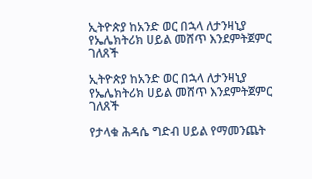ኢትዮጵያ ከአንድ ወር በኋላ ለታንዛኒያ የኤሌክትሪክ ሀይል መሸጥ እንደምትጀምር ገለጸች

ኢትዮጵያ ከአንድ ወር በኋላ ለታንዛኒያ የኤሌክትሪክ ሀይል መሸጥ እንደምትጀምር ገለጸች

የታላቁ ሕዳሴ ግድብ ሀይል የማመንጨት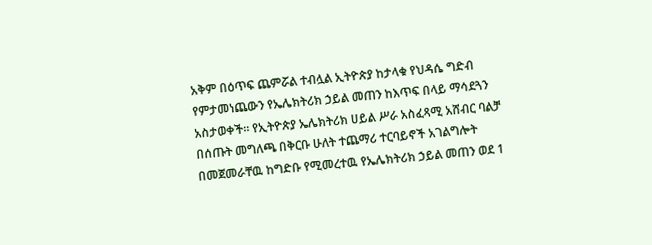አቅም በዕጥፍ ጨምሯል ተብሏል ኢትዮጵያ ከታላቁ የህዳሴ ግድብ የምታመነጨውን የኤሌክትሪክ ኃይል መጠን ከእጥፍ በላይ ማሳደጓን አስታወቀች። የኢትዮጵያ ኤሌክትሪክ ሀይል ሥራ አስፈጻሚ አሸብር ባልቻ በሰጡት መግለጫ በቅርቡ ሁለት ተጨማሪ ተርባይኖች አገልግሎት በመጀመራቸዉ ከግድቡ የሚመረተዉ የኤሌክትሪክ ኃይል መጠን ወደ 1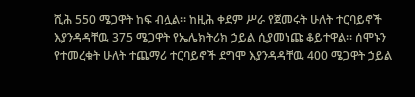ሺሕ 550 ሜጋዋት ከፍ ብሏል። ከዚሕ ቀደም ሥራ የጀመሩት ሁለት ተርባይኖች እያንዳዳቸዉ 375 ሜጋዋት የኤሌክትሪክ ኃይል ሲያመነጩ ቆይተዋል፡፡ ሰሞኑን የተመረቁት ሁለት ተጨማሪ ተርባይኖች ደግሞ እያንዳዳቸዉ 400 ሜጋዋት ኃይል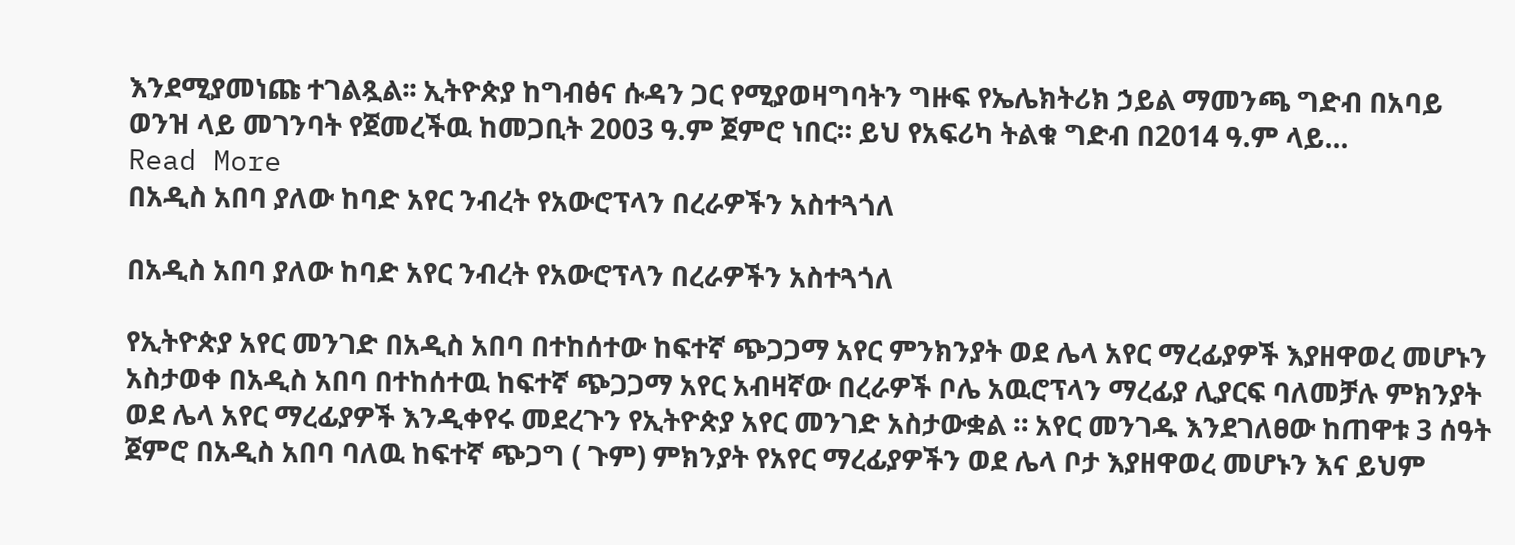እንደሚያመነጩ ተገልጿል፡፡ ኢትዮጵያ ከግብፅና ሱዳን ጋር የሚያወዛግባትን ግዙፍ የኤሌክትሪክ ኃይል ማመንጫ ግድብ በአባይ ወንዝ ላይ መገንባት የጀመረችዉ ከመጋቢት 2003 ዓ.ም ጀምሮ ነበር። ይህ የአፍሪካ ትልቁ ግድብ በ2014 ዓ.ም ላይ…
Read More
በአዲስ አበባ ያለው ከባድ አየር ንብረት የአውሮፕላን በረራዎችን አስተጓጎለ

በአዲስ አበባ ያለው ከባድ አየር ንብረት የአውሮፕላን በረራዎችን አስተጓጎለ

የኢትዮጵያ አየር መንገድ በአዲስ አበባ በተከሰተው ከፍተኛ ጭጋጋማ አየር ምንክንያት ወደ ሌላ አየር ማረፊያዎች እያዘዋወረ መሆኑን አስታወቀ በአዲስ አበባ በተከሰተዉ ከፍተኛ ጭጋጋማ አየር አብዛኛው በረራዎች ቦሌ አዉሮፕላን ማረፊያ ሊያርፍ ባለመቻሉ ምክንያት ወደ ሌላ አየር ማረፊያዎች እንዲቀየሩ መደረጉን የኢትዮጵያ አየር መንገድ አስታውቋል ። አየር መንገዱ እንደገለፀው ከጠዋቱ 3 ሰዓት ጀምሮ በአዲስ አበባ ባለዉ ከፍተኛ ጭጋግ ( ጉም) ምክንያት የአየር ማረፊያዎችን ወደ ሌላ ቦታ እያዘዋወረ መሆኑን እና ይህም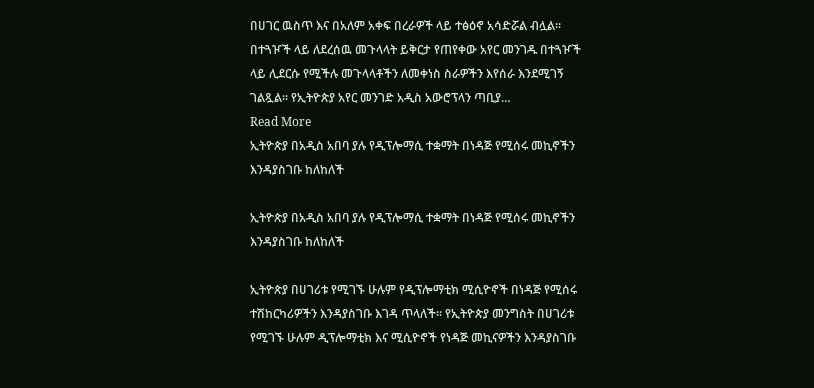በሀገር ዉስጥ እና በአለም አቀፍ በረራዎች ላይ ተፅዕኖ አሳድሯል ብሏል። በተጓዦች ላይ ለደረሰዉ መጉላላት ይቅርታ የጠየቀው አየር መንገዱ በተጓዦች ላይ ሊደርሱ የሚችሉ መጉላላቶችን ለመቀነስ ስራዎችን እየሰራ እንደሚገኝ ገልጿል፡፡ የኢትዮጵያ አየር መንገድ አዲስ አውሮፕላን ጣቢያ…
Read More
ኢትዮጵያ በአዲስ አበባ ያሉ የዲፕሎማሲ ተቋማት በነዳጅ የሚሰሩ መኪኖችን እንዳያስገቡ ከለከለች

ኢትዮጵያ በአዲስ አበባ ያሉ የዲፕሎማሲ ተቋማት በነዳጅ የሚሰሩ መኪኖችን እንዳያስገቡ ከለከለች

ኢትዮጵያ በሀገሪቱ የሚገኙ ሁሉም የዲፕሎማቲክ ሚሲዮኖች በነዳጅ የሚሰሩ ተሽከርካሪዎችን እንዳያስገቡ እገዳ ጥላለች፡፡ የኢትዮጵያ መንግስት በሀገሪቱ የሚገኙ ሁሉም ዲፕሎማቲክ እና ሚሲዮኖች የነዳጅ መኪናዎችን እንዳያስገቡ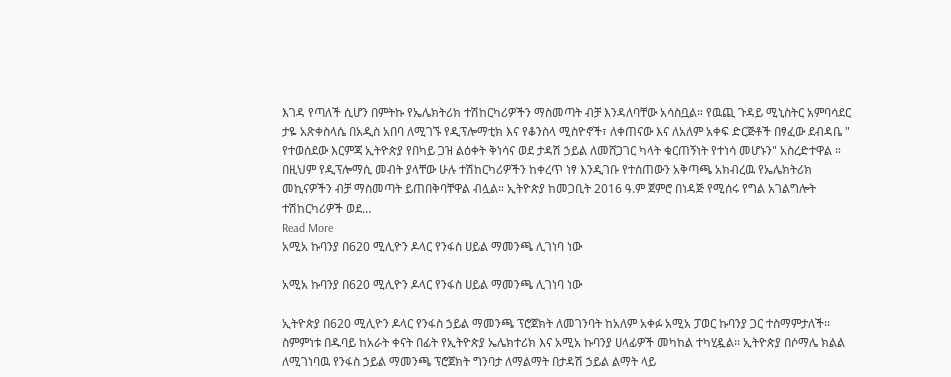እገዳ የጣለች ሲሆን በምትኩ የኤሌክትሪክ ተሽከርካሪዎችን ማስመጣት ብቻ እንዳለባቸው አሳስቧል። የዉጪ ጉዳይ ሚኒስትር አምባሳደር ታዬ አጽቀስላሴ በአዲስ አበባ ለሚገኙ የዲፕሎማቲክ እና የቆንስላ ሚስዮኖች፣ ለቀጠናው እና ለአለም አቀፍ ድርጅቶች በፃፈው ደብዳቤ " የተወሰደው እርምጃ ኢትዮጵያ የበካይ ጋዝ ልዕቀት ቅነሳና ወደ ታዳሽ ኃይል ለመሸጋገር ካላት ቁርጠኝነት የተነሳ መሆኑን" አስረድተዋል ። በዚህም የዲፕሎማሲ መብት ያላቸው ሁሉ ተሽከርካሪዎችን ከቀረጥ ነፃ እንዲገቡ የተሰጠውን አቅጣጫ አክብረዉ የኤሌክትሪክ መኪናዎችን ብቻ ማስመጣት ይጠበቅባቸዋል ብሏል። ኢትዮጵያ ከመጋቢት 2016 ዓ.ም ጀምሮ በነዳጅ የሚሰሩ የግል አገልግሎት ተሽከርካሪዎች ወደ…
Read More
አሚአ ኩባንያ በ620 ሚሊዮን ዶላር የንፋስ ሀይል ማመንጫ ሊገነባ ነው

አሚአ ኩባንያ በ620 ሚሊዮን ዶላር የንፋስ ሀይል ማመንጫ ሊገነባ ነው

ኢትዮጵያ በ620 ሚሊዮን ዶላር የንፋስ ኃይል ማመንጫ ፕሮጀክት ለመገንባት ከአለም አቀፉ አሚአ ፓወር ኩባንያ ጋር ተስማምታለች፡፡ ስምምነቱ በዱባይ ከአራት ቀናት በፊት የኢትዮጵያ ኤሌክተሪክ እና አሚአ ኩባንያ ሀላፊዎች መካከል ተካሂዷል፡፡ ኢትዮጵያ በሶማሌ ክልል ለሚገነባዉ የንፋስ ኃይል ማመንጫ ፕሮጀክት ግንባታ ለማልማት በታዳሽ ኃይል ልማት ላይ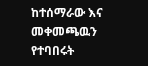ከተሰማራው እና መቀመጫዉን የተባበሩት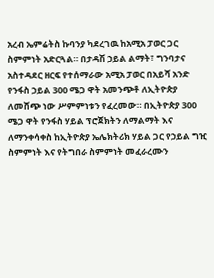አረብ ኤምሬትስ ኩባንያ ካደረገዉ ከአሚአ ፓወር ጋር ስምምነት አድርጓል። በታዳሽ ኃይል ልማት፣ ግንባታና አስተዳደር ዘርፍ የተሰማራው አሚአ ፓወር በአይሻ አንድ የንፋስ ኃይል 300 ሜጋ ዋት አመንጭቶ ለኢትዮጵያ ለመሸጭ ነው ሥምምነቱን የፈረመው። በኢትዮጵያ 300 ሜጋ ዋት የንፋስ ሃይል ፕሮጀክትን ለማልማት እና ለማንቀሳቀስ ከኢትዮጵያ ኤሌክትሪክ ሃይል ጋር የኃይል ግዢ ስምምነት እና የትግበራ ስምምነት መፈራረሙን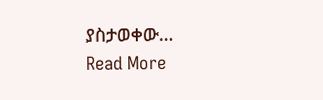ያስታወቀው…
Read More